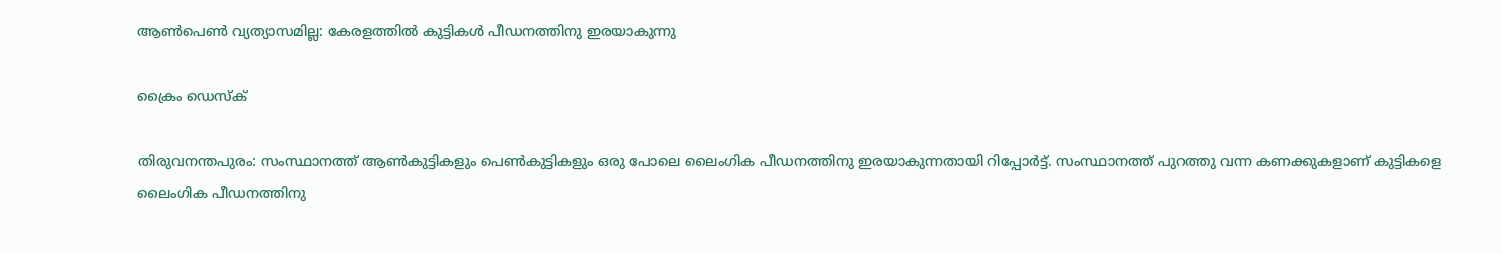ആൺപെൺ വ്യത്യാസമില്ല: കേരളത്തിൽ കുട്ടികൾ പീഡനത്തിനു ഇരയാകുന്നു

ക്രൈം ഡെസ്‌ക്

തിരുവനന്തപുരം: സംസ്ഥാനത്ത് ആൺകുട്ടികളും പെൺകുട്ടികളും ഒരു പോലെ ലൈംഗിക പീഡനത്തിനു ഇരയാകുന്നതായി റിപ്പോർട്ട്. സംസ്ഥാനത്ത് പുറത്തു വന്ന കണക്കുകളാണ് കുട്ടികളെ ലൈംഗിക പീഡനത്തിനു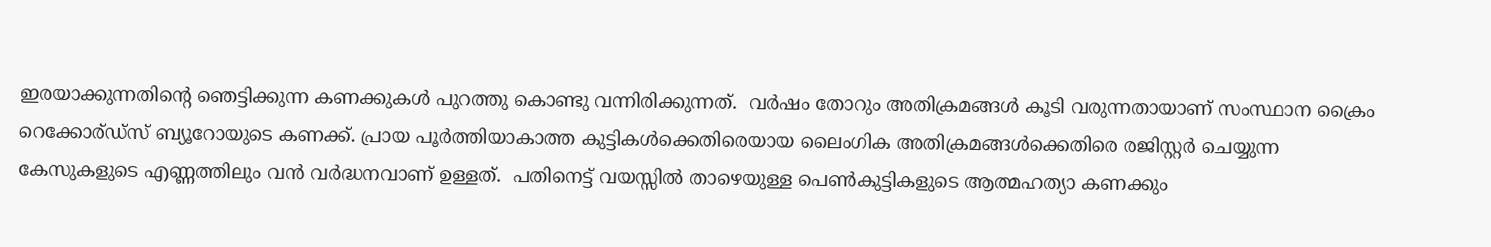ഇരയാക്കുന്നതിന്റെ ഞെട്ടിക്കുന്ന കണക്കുകൾ പുറത്തു കൊണ്ടു വന്നിരിക്കുന്നത്.  വർഷം തോറും അതിക്രമങ്ങൾ കൂടി വരുന്നതായാണ് സംസ്ഥാന ക്രൈം റെക്കോര്ഡ്‌സ് ബ്യൂറോയുടെ കണക്ക്. പ്രായ പൂർത്തിയാകാത്ത കുട്ടികൾക്കെതിരെയായ ലൈംഗിക അതിക്രമങ്ങൾക്കെതിരെ രജിസ്റ്റർ ചെയ്യുന്ന കേസുകളുടെ എണ്ണത്തിലും വൻ വർദ്ധനവാണ് ഉള്ളത്.  പതിനെട്ട് വയസ്സിൽ താഴെയുള്ള പെൺകുട്ടികളുടെ ആത്മഹത്യാ കണക്കും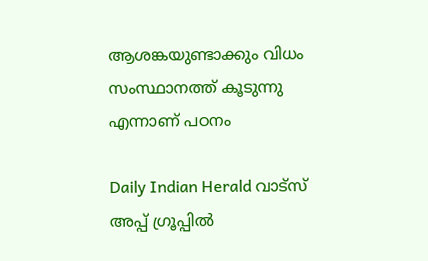ആശങ്കയുണ്ടാക്കും വിധം സംസ്ഥാനത്ത് കൂടുന്നു എന്നാണ് പഠനം

Daily Indian Herald വാട്സ് അപ്പ് ഗ്രൂപ്പിൽ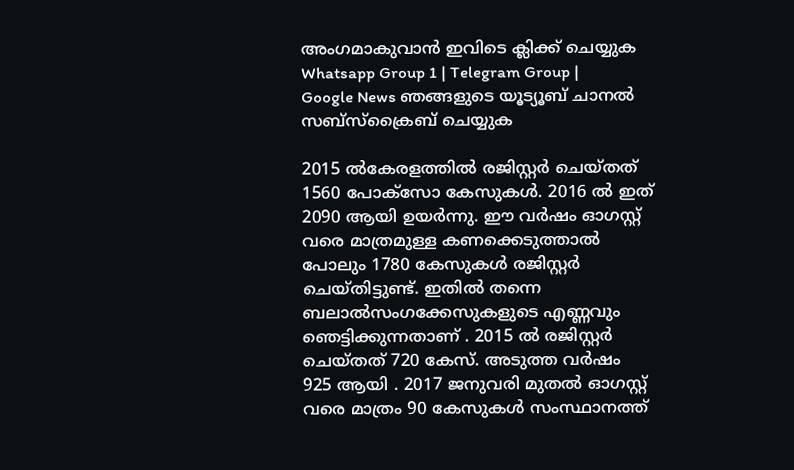അംഗമാകുവാൻ ഇവിടെ ക്ലിക്ക് ചെയ്യുക Whatsapp Group 1 | Telegram Group | Google News ഞങ്ങളുടെ യൂട്യൂബ് ചാനൽ സബ്സ്ക്രൈബ് ചെയ്യുക

2015 ൽകേരളത്തിൽ രജിസ്റ്റർ ചെയ്തത് 1560 പോക്‌സോ കേസുകൾ. 2016 ൽ ഇത് 2090 ആയി ഉയർന്നു. ഈ വർഷം ഓഗസ്റ്റ് വരെ മാത്രമുള്ള കണക്കെടുത്താൽ പോലും 1780 കേസുകൾ രജിസ്റ്റർ ചെയ്തിട്ടുണ്ട്. ഇതിൽ തന്നെ ബലാൽസംഗക്കേസുകളുടെ എണ്ണവും ഞെട്ടിക്കുന്നതാണ് . 2015 ൽ രജിസ്റ്റർ ചെയ്തത് 720 കേസ്. അടുത്ത വർഷം 925 ആയി . 2017 ജനുവരി മുതൽ ഓഗസ്റ്റ് വരെ മാത്രം 90 കേസുകൾ സംസ്ഥാനത്ത്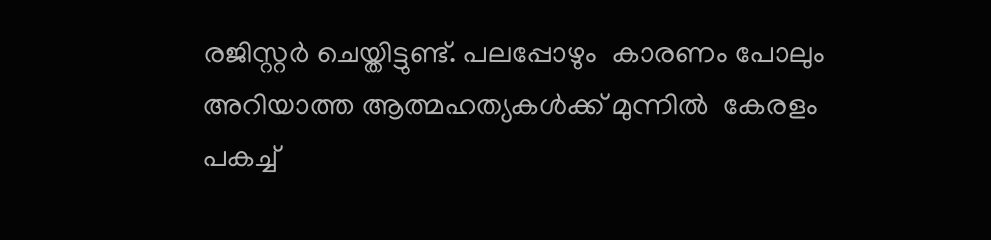രജിസ്റ്റർ ചെയ്തിട്ടുണ്ട്. പലപ്പോഴും  കാരണം പോലും അറിയാത്ത ആത്മഹത്യകൾക്ക് മുന്നിൽ  കേരളം പകച്ച്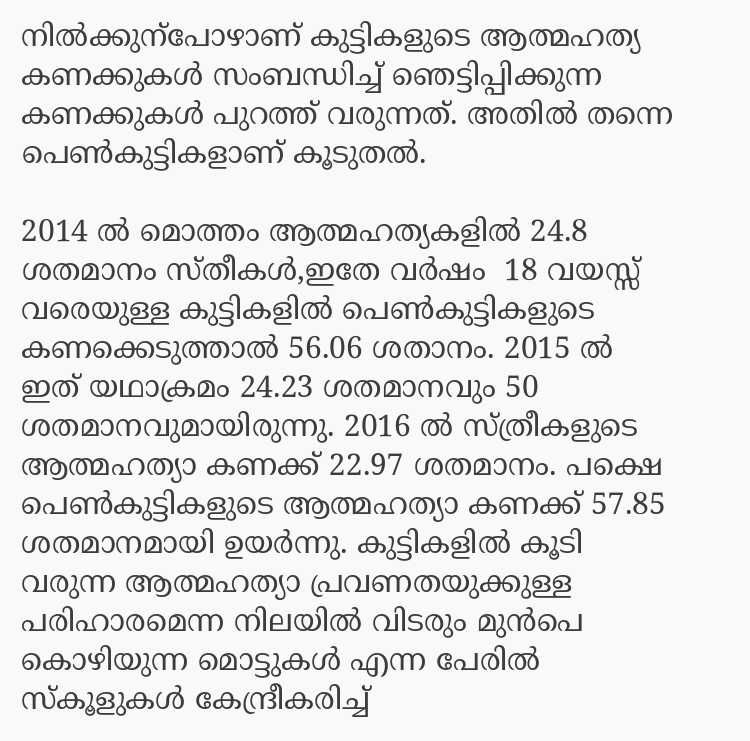നിൽക്കുന്‌പോഴാണ് കുട്ടികളുടെ ആത്മഹത്യ  കണക്കുകൾ സംബന്ധിച്ച് ഞെട്ടിപ്പിക്കുന്ന കണക്കുകൾ പുറത്ത് വരുന്നത്. അതിൽ തന്നെ പെൺകുട്ടികളാണ് കൂടുതൽ.

2014 ൽ മൊത്തം ആത്മഹത്യകളിൽ 24.8 ശതമാനം സ്തീകൾ,ഇതേ വർഷം  18 വയസ്സ് വരെയുള്ള കുട്ടികളിൽ പെൺകുട്ടികളുടെ കണക്കെടുത്താൽ 56.06 ശതാനം. 2015 ൽ ഇത് യഥാക്രമം 24.23 ശതമാനവും 50 ശതമാനവുമായിരുന്നു. 2016 ൽ സ്ത്രീകളുടെ ആത്മഹത്യാ കണക്ക് 22.97 ശതമാനം. പക്ഷെ പെൺകുട്ടികളുടെ ആത്മഹത്യാ കണക്ക് 57.85 ശതമാനമായി ഉയർന്നു. കുട്ടികളിൽ കൂടി വരുന്ന ആത്മഹത്യാ പ്രവണതയുക്കുള്ള പരിഹാരമെന്ന നിലയിൽ വിടരും മുൻപെ കൊഴിയുന്ന മൊട്ടുകൾ എന്ന പേരിൽ സ്‌കൂളുകൾ കേന്ദ്രീകരിച്ച്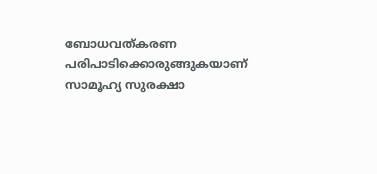ബോധവത്കരണ പരിപാടിക്കൊരുങ്ങുകയാണ് സാമൂഹ്യ സുരക്ഷാ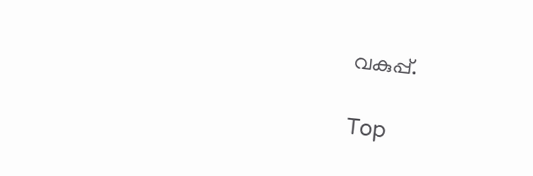വകുപ്പ്.

Top